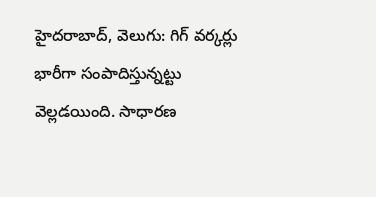హైదరాబాద్, వెలుగు: గిగ్ వర్కర్లు భారీగా సంపాదిస్తున్నట్టు వెల్లడయింది. సాధారణ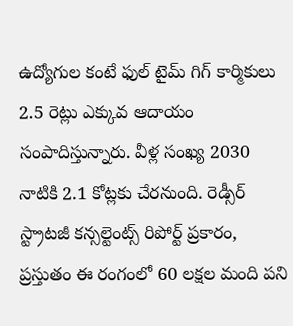ఉద్యోగుల కంటే ఫుల్ టైమ్ గిగ్ కార్మికులు 2.5 రెట్లు ఎక్కువ ఆదాయం సంపాదిస్తున్నారు. వీళ్ల సంఖ్య 2030 నాటికి 2.1 కోట్లకు చేరనుంది. రెడ్సీర్ స్ట్రాటజీ కన్సల్టెంట్స్ రిపోర్ట్ ప్రకారం, ప్రస్తుతం ఈ రంగంలో 60 లక్షల మంది పని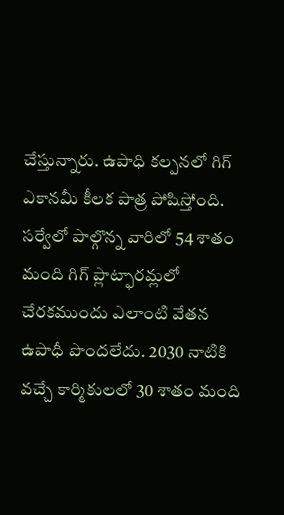చేస్తున్నారు. ఉపాధి కల్పనలో గిగ్ ఎకానమీ కీలక పాత్ర పోషిస్తోంది.
సర్వేలో పాల్గొన్న వారిలో 54 శాతం మంది గిగ్ ప్లాట్ఫారమ్లలో చేరకముందు ఎలాంటి వేతన ఉపాధీ పొందలేదు. 2030 నాటికి వచ్చే కార్మికులలో 30 శాతం మంది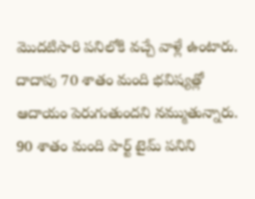మొదటిసారి పనిలోకి వచ్చే వాళ్లే ఉంటారు. దాదాపు 70 శాతం మంది భవిష్యత్లో ఆదాయం పెరుగుతుందని నమ్ముతున్నారు. 90 శాతం మంది పార్ట్ టైమ్ పనిని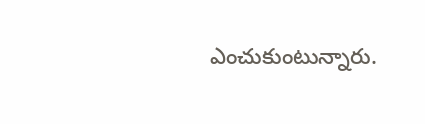ఎంచుకుంటున్నారు.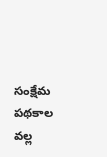సంక్షేమ పథకాల వల్ల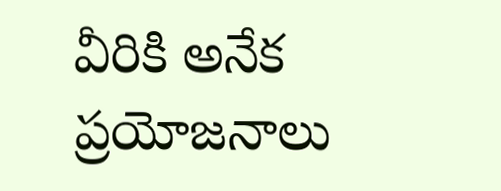వీరికి అనేక ప్రయోజనాలు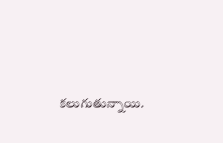కలుగుతున్నాయి.